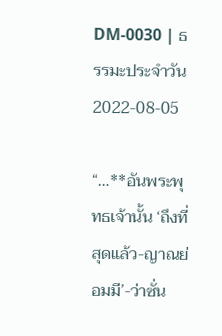DM-0030 | ธรรมะประจำวัน 2022-08-05

“…**อันพระพุทธเจ้านั้น ‘ถึงที่สุดแล้ว-ญาณย่อมมี’-ว่าซั่น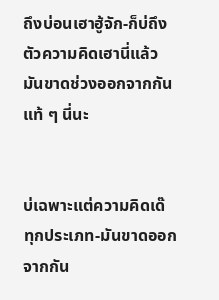ถึงบ่อนเฮาฮู้จัก-ก็บ่ถึงตัวความคิดเฮานี่แล้ว มันขาดช่วงออกจากกันแท้ ๆ นี่นะ


บ่เฉพาะแต่ความคิดเด๊ ทุกประเภท-มันขาดออกจากกัน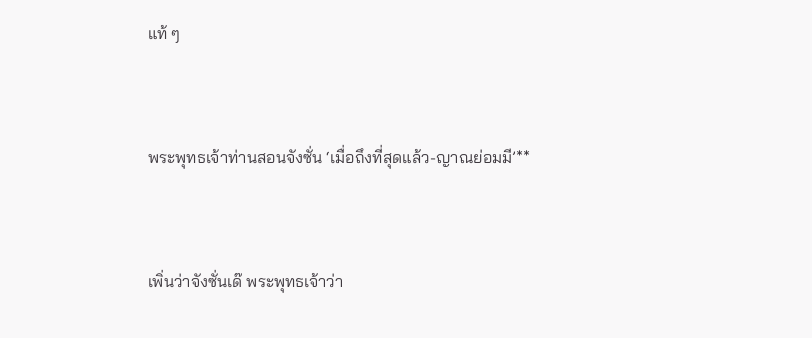แท้ ๆ


พระพุทธเจ้าท่านสอนจังซั่น ‘เมื่อถึงที่สุดแล้ว-ญาณย่อมมี’**


เพิ่นว่าจังซั่นเด๊ พระพุทธเจ้าว่า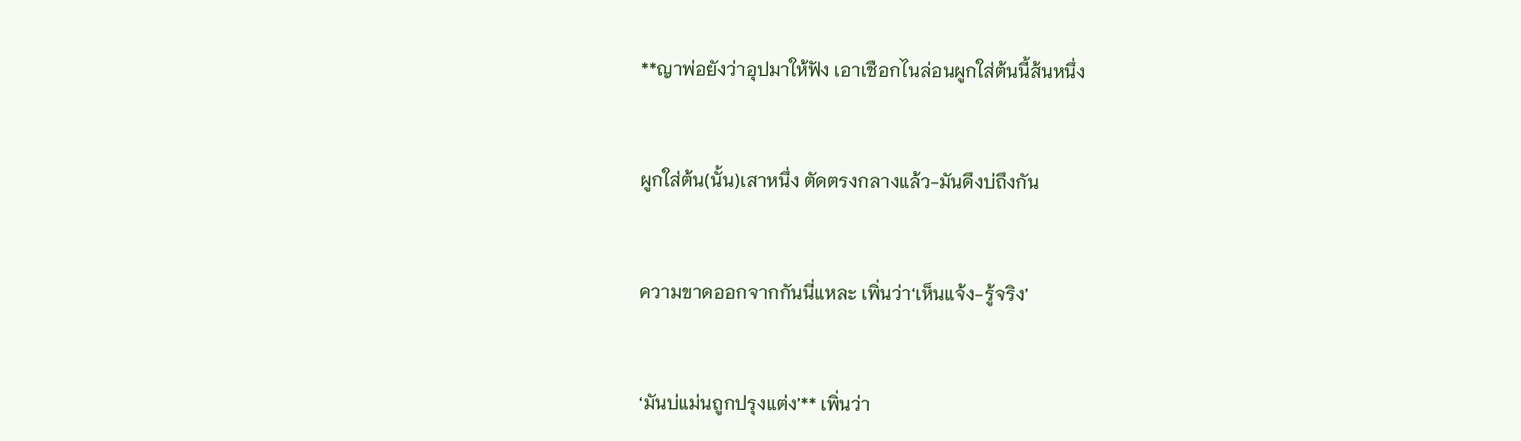**ญาพ่อยังว่าอุปมาให้ฟัง เอาเชือกไนล่อนผูกใส่ต้นนี้ส้นหนึ่ง


ผูกใส่ต้น(นั้น)เสาหนึ่ง ตัดตรงกลางแล้ว-มันดึงบ่ถึงกัน


ความขาดออกจากกันนี่แหละ เพิ่นว่า‘เห็นแจ้ง-รู้จริง’


‘มันบ่แม่นถูกปรุงแต่ง’** เพิ่นว่า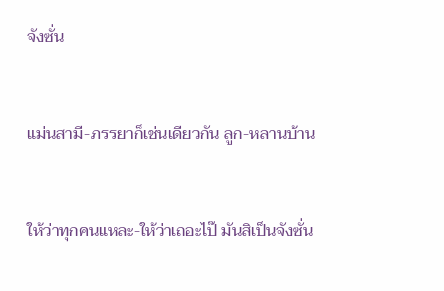จังซั่น


แม่นสามี-ภรรยาก็เช่นเดียวกัน ลูก-หลานบ้าน


ให้ว่าทุกคนแหละ-ให้ว่าเถอะไป๊ มันสิเป็นจังซั่น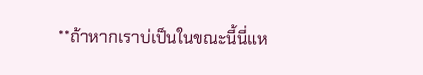**ถ้าหากเราบ่เป็นในขณะนี้นี่แห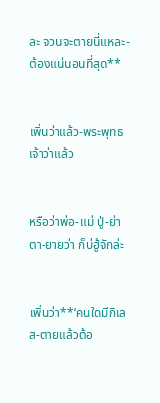ละ จวนจะตายนี่แหละ-ต้องแน่นอนที่สุด**


เพิ่นว่าแล้ว-พระพุทธเจ้าว่าแล้ว


หรือว่าพ่อ-แม่ ปู่-ย่า ตา-ยายว่า ก็บ่ฮู้จักล่ะ


เพิ่นว่า**‘คนใดมีกิเลส-ตายแล้วต้อ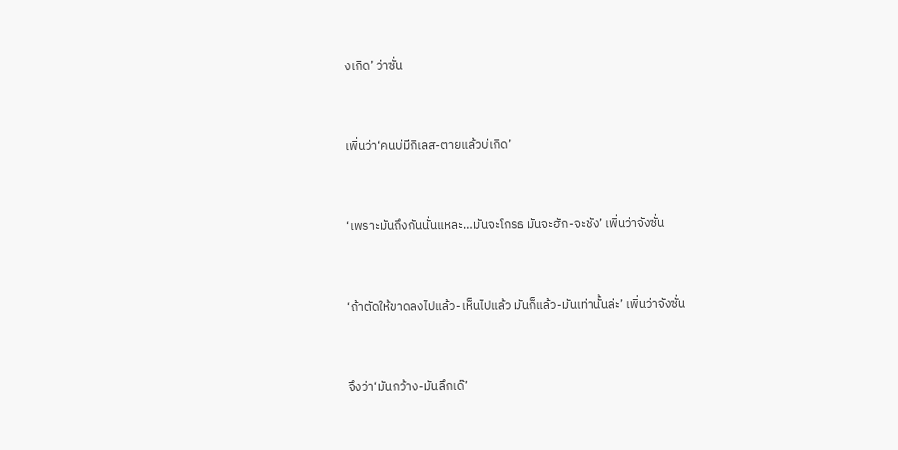งเกิด’ ว่าซั่น


เพิ่นว่า‘คนบ่มีกิเลส-ตายแล้วบ่เกิด’


‘เพราะมันถึงกันนั่นแหละ…มันจะโกรธ มันจะฮัก-จะชัง’ เพิ่นว่าจังซั่น


‘ถ้าตัดให้ขาดลงไปแล้ว-เห็นไปแล้ว มันก็แล้ว-มันเท่านั้นล่ะ’ เพิ่นว่าจังซั่น


จึงว่า‘มันกว้าง-มันลึกเด๊’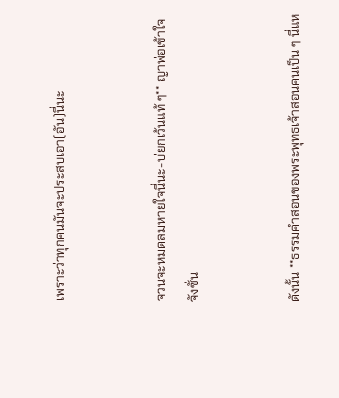เพราะว่าทุกคนมันจะประสบเอา(อัน)นี่นะ


จวนจะหมดลมหายใจนี่นะ-บ่ยกเว้นแท้ ๆ** ญาพ่อเข้าใจจังซั่น


ดังนั้น **ธรรมคำสอนของพระพุทธเจ้าสอนคนเป็น ๆ นี่แห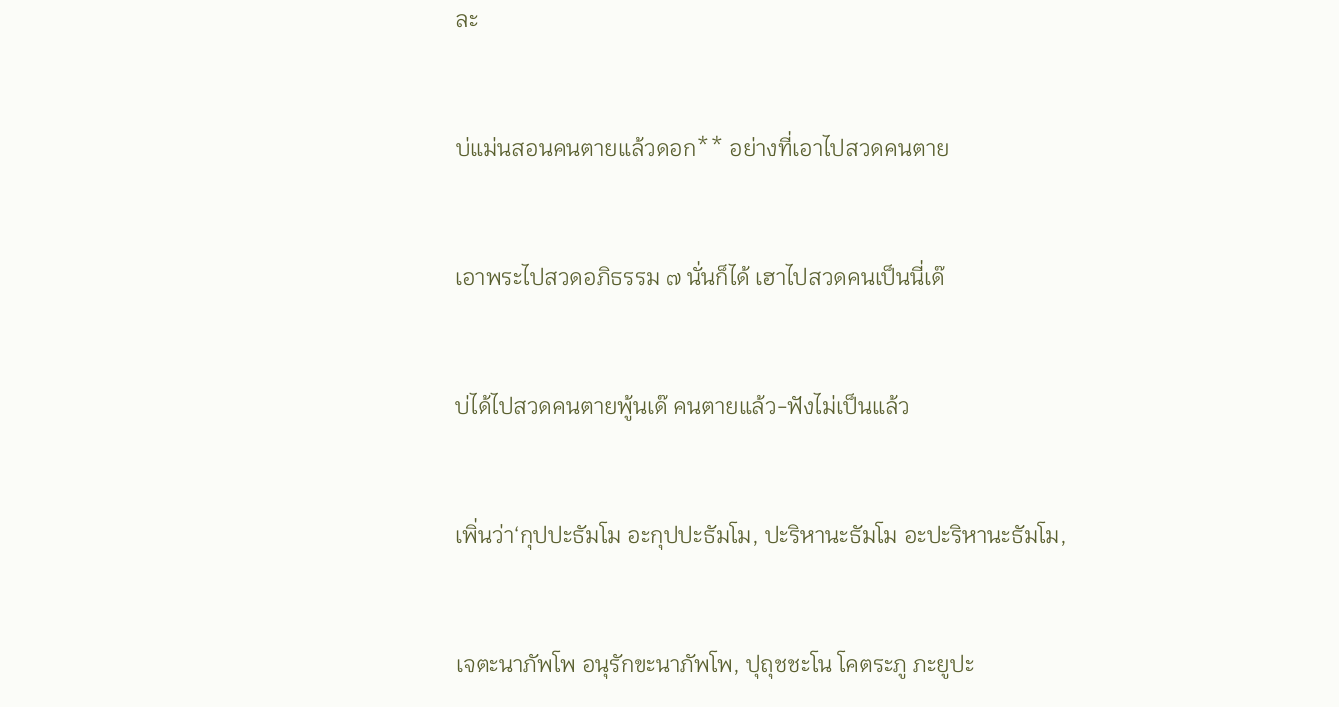ละ


บ่แม่นสอนคนตายแล้วดอก** อย่างที่เอาไปสวดคนตาย


เอาพระไปสวดอภิธรรม ๗ นั่นก็ได้ เฮาไปสวดคนเป็นนี่เด๊


บ่ได้ไปสวดคนตายพู้นเด๊ คนตายแล้ว-ฟังไม่เป็นแล้ว


เพิ่นว่า‘กุปปะธัมโม อะกุปปะธัมโม, ปะริหานะธัมโม อะปะริหานะธัมโม,


เจตะนาภัพโพ อนุรักขะนาภัพโพ, ปุถุชชะโน โคตระภู ภะยูปะ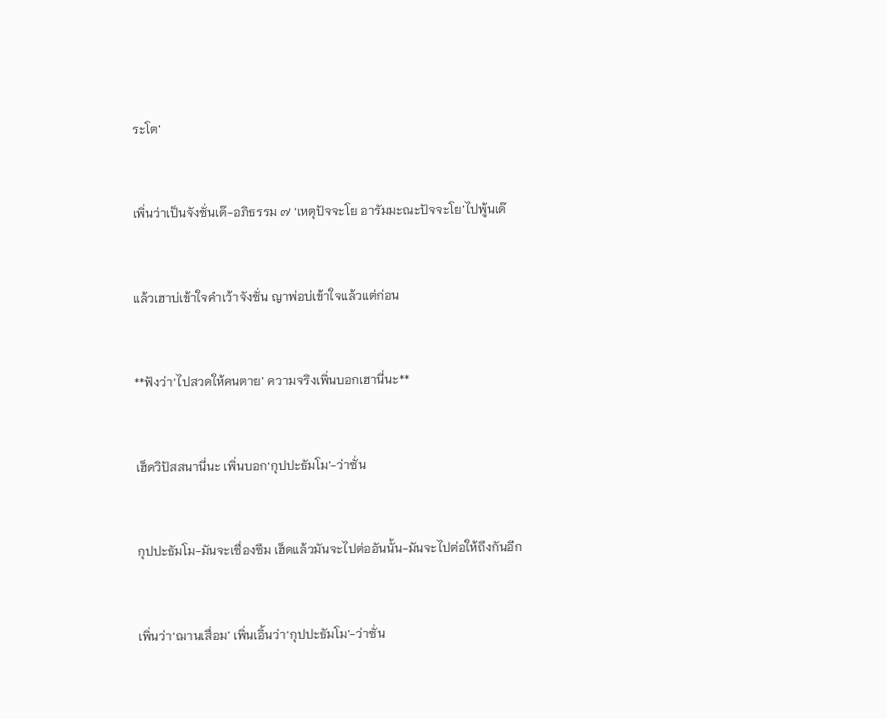ระโต’


เพิ่นว่าเป็นจังซั่นเด๊-อภิธรรม ๗ ‘เหตุปัจจะโย อารัมมะณะปัจจะโย’ไปพู้นเด๊


แล้วเฮาบ่เข้าใจคำเว้าจังซั่น ญาพ่อบ่เข้าใจแล้วแต่ก่อน


**ฟังว่า‘ไปสวดให้คนตาย’ ความจริงเพิ่นบอกเฮานี่นะ**


เฮ็ดวิปัสสนานี่นะ เพิ่นบอก‘กุปปะธัมโม’-ว่าซั่น


กุปปะธัมโม-มันจะเซื่องซึม เฮ็ดแล้วมันจะไปต่ออันนั้น-มันจะไปต่อให้ถึงกันอีก


เพิ่นว่า‘ฌานเสื่อม’ เพิ่นเอิ้นว่า‘กุปปะธัมโม’-ว่าซั่น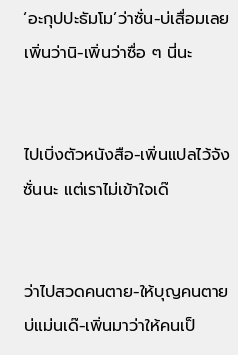‘อะกุปปะธัมโม’ว่าซั่น-บ่เสื่อมเลย เพิ่นว่านิ-เพิ่นว่าซื่อ ๆ นี่นะ


ไปเบิ่งตัวหนังสือ-เพิ่นแปลไว้จังซั่นนะ แต่เราไม่เข้าใจเด๊


ว่าไปสวดคนตาย-ให้บุญคนตาย บ่แม่นเด๊-เพิ่นมาว่าให้คนเป็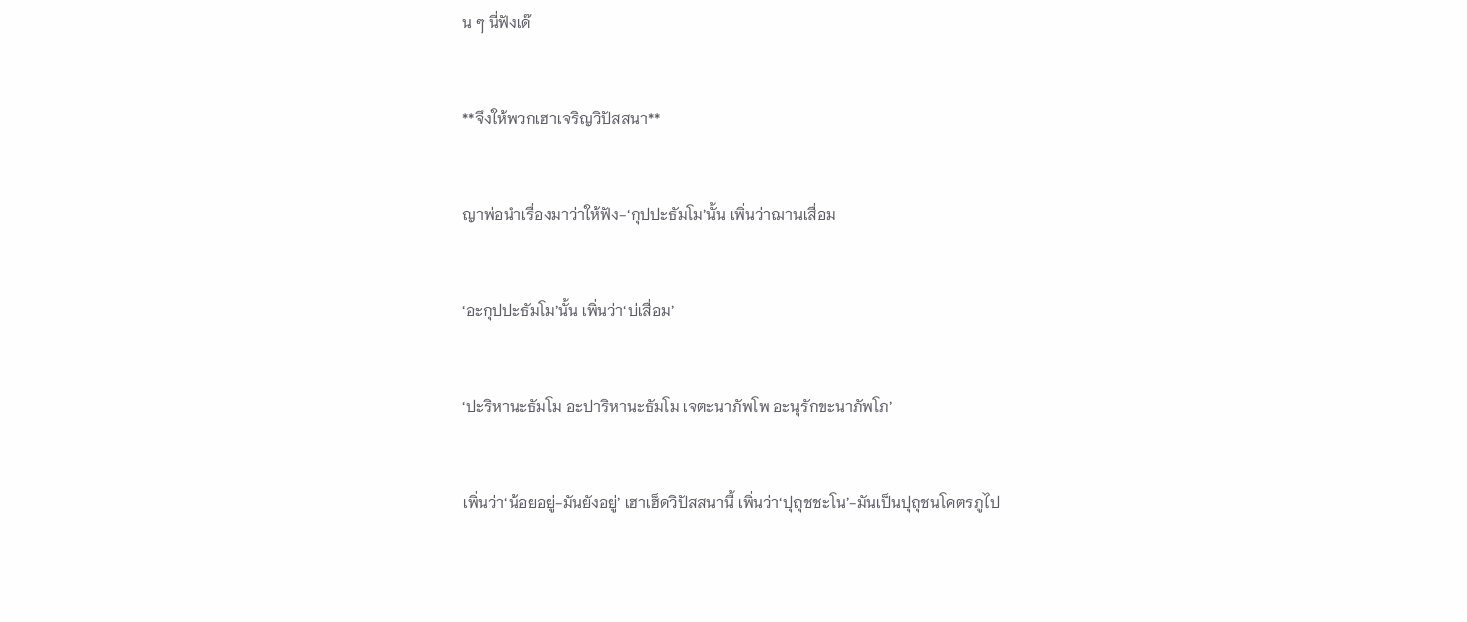น ๆ นี่ฟังเด๊


**จึงให้พวกเฮาเจริญวิปัสสนา**


ญาพ่อนำเรื่องมาว่าให้ฟัง-‘กุปปะธัมโม’นั้น เพิ่นว่าฌานเสื่อม


‘อะกุปปะธัมโม’นั้น เพิ่นว่า‘บ่เสื่อม’


‘ปะริหานะธัมโม อะปาริหานะธัมโม เจตะนาภัพโพ อะนุรักขะนาภัพโภ’


เพิ่นว่า‘น้อยอยู่-มันยังอยู่’ เฮาเฮ็ดวิปัสสนานี้ เพิ่นว่า‘ปุถุชชะโน’-มันเป็นปุถุชนโคตรภูไป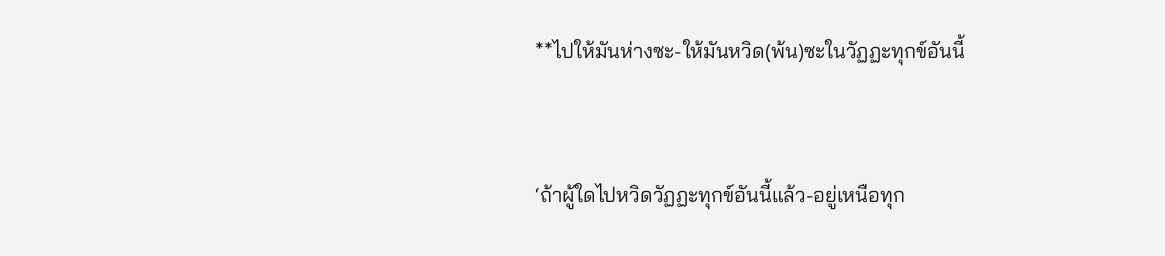**ไปให้มันห่างซะ-ให้มันหวิด(พ้น)ซะในวัฏฏะทุกข์อันนี้


‘ถ้าผู้ใดไปหวิดวัฏฏะทุกข์อันนี้แล้ว-อยู่เหนือทุก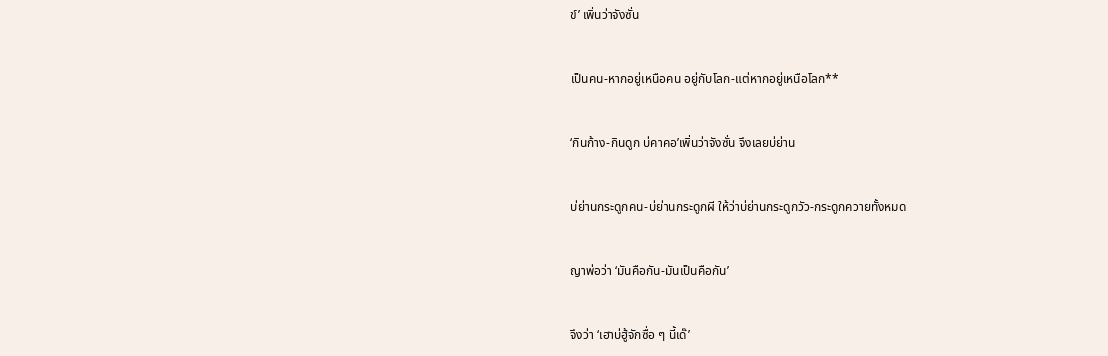ข์’ เพิ่นว่าจังซั่น


เป็นคน-หากอยู่เหนือคน อยู่กับโลก-แต่หากอยู่เหนือโลก**


‘กินก้าง-กินดูก บ่คาคอ’เพิ่นว่าจังซั่น จึงเลยบ่ย่าน


บ่ย่านกระดูกคน-บ่ย่านกระดูกผี ให้ว่าบ่ย่านกระดูกวัว-กระดูกควายทั้งหมด


ญาพ่อว่า ‘มันคือกัน-มันเป็นคือกัน’


จึงว่า ‘เฮาบ่ฮู้จักซื่อ ๆ นี้เด๊’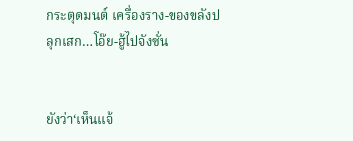กระตุดมนต์ เครื่องราง-ของขลังปลุกเสก…โอ๊ย-ฮู้ไปจังซั่น


ยังว่า‘เห็นแจ้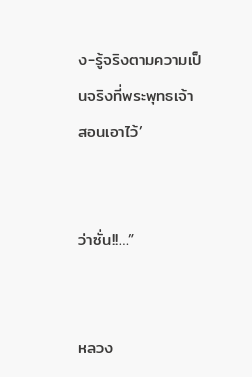ง-รู้จริงตามความเป็นจริงที่พระพุทธเจ้าสอนเอาไว้’


ว่าซั่น!!…”


หลวง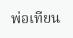พ่อเทียน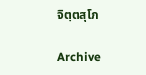จิตฺตสุโภ

Archive